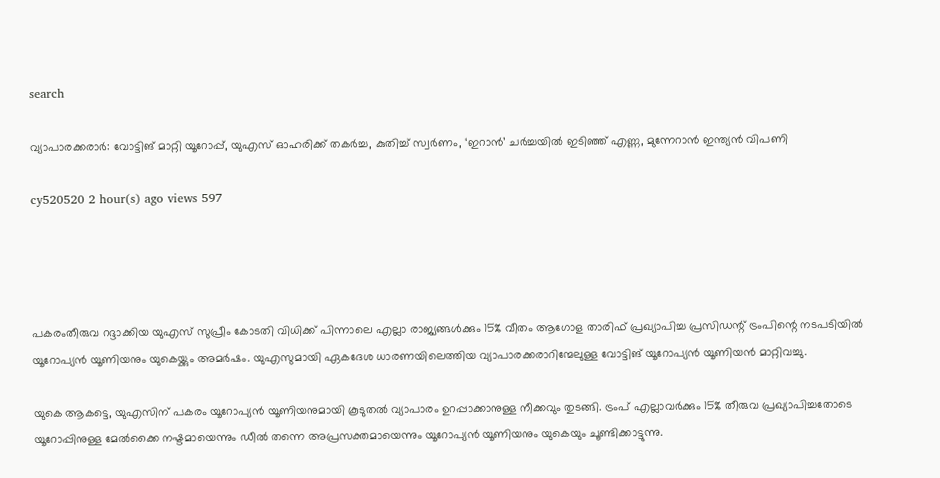search

വ്യാപാരക്കരാർ: വോട്ടിങ് മാറ്റി യൂറോപ്പ്, യുഎസ് ഓഹരിക്ക് തകർച്ച, കുതിച്ച് സ്വർണം, ‘ഇറാൻ’ ചർച്ചയിൽ ഇടിഞ്ഞ് എണ്ണ, മുന്നേറാൻ ഇന്ത്യൻ വിപണി

cy520520 2 hour(s) ago views 597




പകരംതീരുവ റദ്ദാക്കിയ യുഎസ് സുപ്രീം കോടതി വിധിക്ക് പിന്നാലെ എല്ലാ രാജ്യങ്ങൾക്കും 15% വീതം ആഗോള താരിഫ് പ്രഖ്യാപിച്ച പ്രസിഡന്റ് ട്രംപിന്റെ നടപടിയിൽ യൂറോപ്യൻ യൂണിയനും യുകെയ്ക്കും അമർഷം. യുഎസുമായി ഏകദേശ ധാരണയിലെത്തിയ വ്യാപാരക്കരാറിന്മേലുള്ള വോട്ടിങ് യൂറോപ്യൻ യൂണിയൻ മാറ്റിവച്ചു.

യുകെ ആകട്ടെ, യുഎസിന് പകരം യൂറോപ്യൻ യൂണിയനുമായി കൂടുതൽ വ്യാപാരം ഉറപ്പാക്കാനുള്ള നീക്കവും തുടങ്ങി. ട്രംപ് എല്ലാവർക്കും 15% തീരുവ പ്രഖ്യാപിച്ചതോടെ യൂറോപ്പിനുള്ള മേൽക്കൈ നഷ്ടമായെന്നും ഡീൽ തന്നെ അപ്രസക്തമായെന്നും യൂറോപ്യൻ യൂണിയനും യുകെയും ചൂണ്ടിക്കാട്ടുന്നു.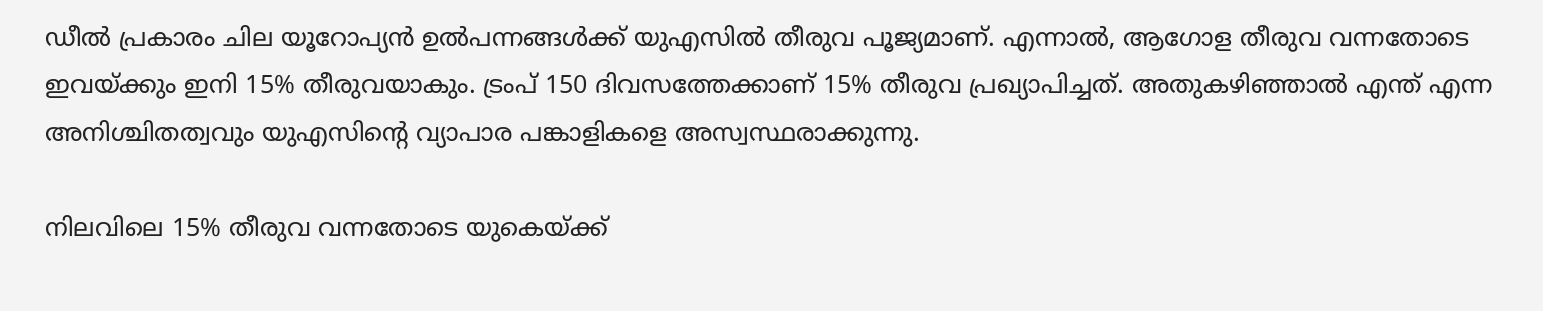ഡീൽ പ്രകാരം ചില യൂറോപ്യൻ ഉൽപന്നങ്ങൾക്ക് യുഎസിൽ തീരുവ പൂജ്യമാണ്. എന്നാൽ, ആഗോള തീരുവ വന്നതോടെ ഇവയ്ക്കും ഇനി 15% തീരുവയാകും. ട്രംപ് 150 ദിവസത്തേക്കാണ് 15% തീരുവ പ്രഖ്യാപിച്ചത്. അതുകഴിഞ്ഞാൽ എന്ത് എന്ന അനിശ്ചിതത്വവും യുഎസിന്റെ വ്യാപാര പങ്കാളികളെ അസ്വസ്ഥരാക്കുന്നു.

നിലവിലെ 15% തീരുവ വന്നതോടെ യുകെയ്ക്ക്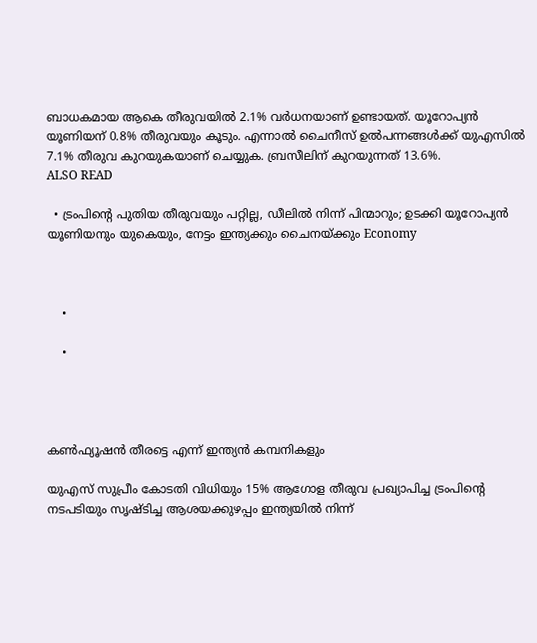ബാധകമായ ആകെ തീരുവയിൽ 2.1% വർധനയാണ് ഉണ്ടായത്. യൂറോപ്യൻ യൂണിയന് 0.8% തീരുവയും കൂടും. എന്നാൽ ചൈനീസ് ഉൽപന്നങ്ങൾക്ക് യുഎസിൽ 7.1% തീരുവ കുറയുകയാണ് ചെയ്യുക. ബ്രസീലിന് കുറയുന്നത് 13.6%.
ALSO READ

  • ട്രംപിന്‍റെ പുതിയ തീരുവയും പറ്റില്ല, ഡീലിൽ നിന്ന് പിന്മാറും; ഉടക്കി യൂറോപ്യൻ യൂണിയനും യുകെയും, നേട്ടം ഇന്ത്യക്കും ചൈനയ്ക്കും Economy



    •

    •




കൺഫ്യൂഷൻ തീരട്ടെ എന്ന് ഇന്ത്യൻ കമ്പനികളും

യുഎസ് സുപ്രീം കോടതി വിധിയും 15% ആഗോള തീരുവ പ്രഖ്യാപിച്ച ട്രംപിന്റെ നടപടിയും സൃഷ്ടിച്ച ആശയക്കുഴപ്പം ഇന്ത്യയിൽ നിന്ന്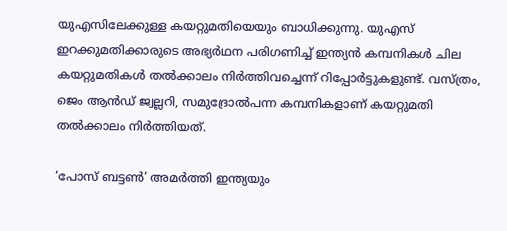യുഎസിലേക്കുള്ള കയറ്റുമതിയെയും ബാധിക്കുന്നു. യുഎസ് ഇറക്കുമതിക്കാരുടെ അഭ്യർഥന പരിഗണിച്ച് ഇന്ത്യൻ കമ്പനികൾ ചില കയറ്റുമതികൾ തൽക്കാലം നിർത്തിവച്ചെന്ന് റിപ്പോർട്ടുകളുണ്ട്. വസ്ത്രം, ജെം ആൻഡ് ജ്വല്ലറി, സമുദ്രോൽപന്ന കമ്പനികളാണ് കയറ്റുമതി തൽക്കാലം നിർത്തിയത്.

‘പോസ് ബട്ടൺ’ അമർത്തി ഇന്ത്യയും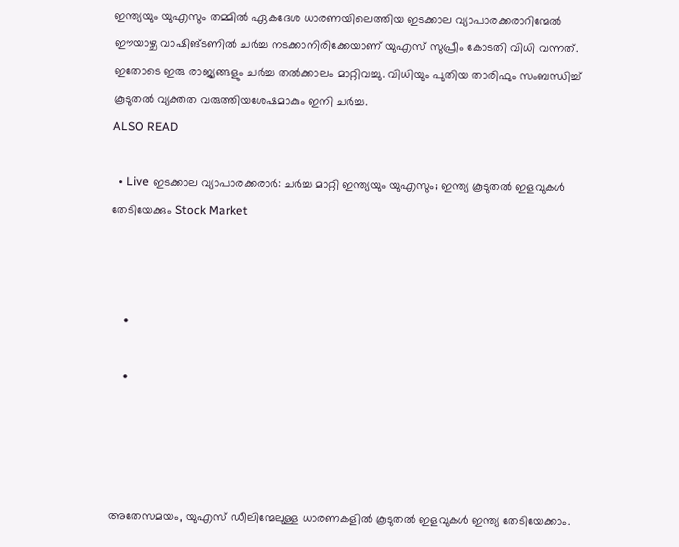ഇന്ത്യയും യുഎസും തമ്മിൽ ഏകദേശ ധാരണയിലെത്തിയ ഇടക്കാല വ്യാപാരക്കരാറിന്മേൽ ഈയാഴ്ച വാഷിങ്ടണിൽ ചർച്ച നടക്കാനിരിക്കേയാണ് യുഎസ് സുപ്രീം കോടതി വിധി വന്നത്. ഇതോടെ ഇരു രാജ്യങ്ങളും ചർച്ച തൽക്കാലം മാറ്റിവച്ചു. വിധിയും പുതിയ താരിഫും സംബന്ധിച്ച് കൂടുതൽ വ്യക്തത വരുത്തിയശേഷമാകും ഇനി ചർച്ച.
ALSO READ

  • Live ഇടക്കാല വ്യാപാരക്കരാർ: ചർച്ച മാറ്റി ഇന്ത്യയും യുഎസും; ഇന്ത്യ കൂടുതൽ ഇളവുകൾ തേടിയേക്കും Stock Market



    •

    •




അതേസമയം, യുഎസ് ഡീലിന്മേലുള്ള ധാരണകളിൽ കൂടുതൽ ഇളവുകൾ ഇന്ത്യ തേടിയേക്കാം.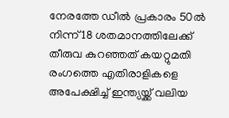നേരത്തേ ഡീൽ പ്രകാരം 50ൽ നിന്ന് 18 ശതമാനത്തിലേക്ക് തീരുവ കുറഞ്ഞത് കയറ്റുമതി രംഗത്തെ എതിരാളികളെ അപേക്ഷിച്ച് ഇന്ത്യയ്ക്ക് വലിയ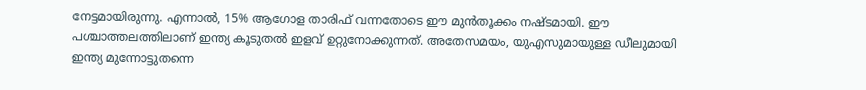നേട്ടമായിരുന്നു. എന്നാൽ, 15% ആഗോള താരിഫ് വന്നതോടെ ഈ മുൻതൂക്കം നഷ്ടമായി. ഈ പശ്ചാത്തലത്തിലാണ് ഇന്ത്യ കൂടുതൽ ഇളവ് ഉറ്റുനോക്കുന്നത്. അതേസമയം, യുഎസുമായുള്ള ഡീലുമായി ഇന്ത്യ മുന്നോട്ടുതന്നെ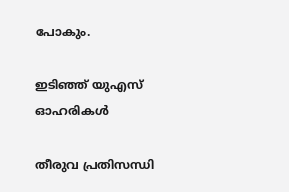പോകും.

ഇടിഞ്ഞ് യുഎസ് ഓഹരികൾ

തീരുവ പ്രതിസന്ധി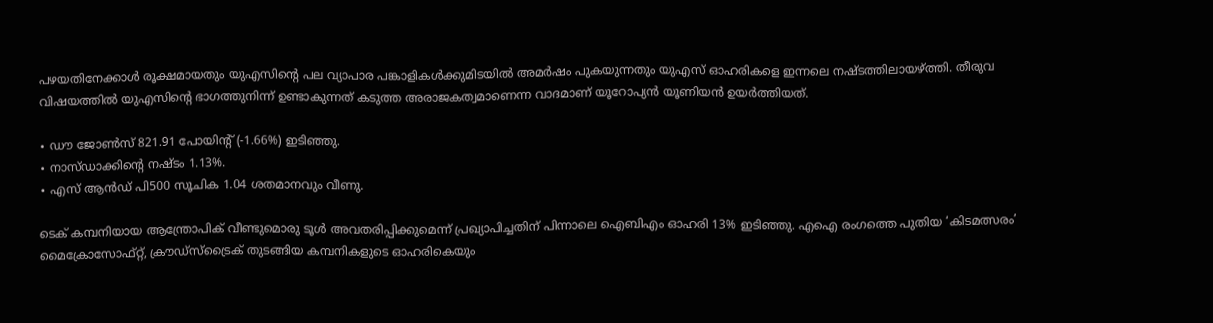പഴയതിനേക്കാൾ രൂക്ഷമായതും യുഎസിന്റെ പല വ്യാപാര പങ്കാളികൾക്കുമിടയിൽ അമർഷം പുകയുന്നതും യുഎസ് ഓഹരികളെ ഇന്നലെ നഷ്ടത്തിലായഴ്ത്തി. തീരുവ വിഷയത്തിൽ യുഎസിന്റെ ഭാഗത്തുനിന്ന് ഉണ്ടാകുന്നത് കടുത്ത അരാജകത്വമാണെന്ന വാദമാണ് യൂറോപ്യൻ യൂണിയൻ ഉയർത്തിയത്.

∙ ഡൗ ജോൺസ് 821.91 പോയിന്റ് (-1.66%) ഇടിഞ്ഞു.
∙ നാസ്ഡാക്കിന്റെ നഷ്ടം 1.13%.
∙ എസ് ആൻഡ് പി500 സൂചിക 1.04 ശതമാനവും വീണു.

ടെക് കമ്പനിയായ ആന്ത്രോപിക് വീണ്ടുമൊരു ടൂൾ അവതരിപ്പിക്കുമെന്ന് പ്രഖ്യാപിച്ചതിന് പിന്നാലെ ഐബിഎം ഓഹരി 13% ഇടിഞ്ഞു. എഐ രംഗത്തെ പുതിയ ‘കിടമത്സരം’ മൈക്രോസോഫ്റ്റ്, ക്രൗഡ്സ്ട്രൈക് തുടങ്ങിയ കമ്പനികളുടെ ഓഹരികെയും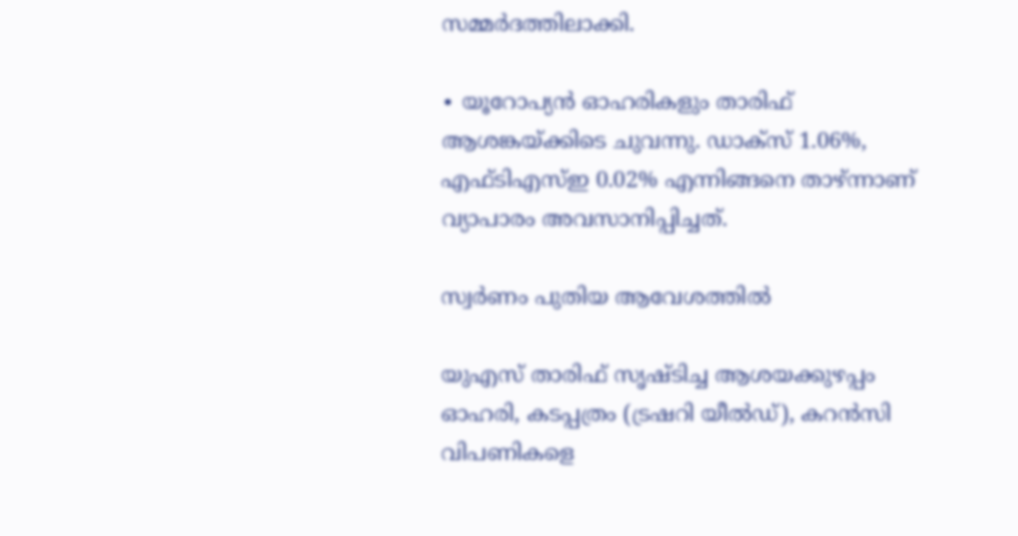സമ്മർദത്തിലാക്കി.

∙ യൂറോപ്യൻ ഓഹരികളും താരിഫ് ആശങ്കയ്ക്കിടെ ചുവന്നു. ഡാക്സ് 1.06%, എഫ്ടിഎസ്ഇ 0.02% എന്നിങ്ങനെ താഴ്ന്നാണ് വ്യാപാരം അവസാനിപ്പിച്ചത്.

സ്വർണം പുതിയ ആവേശത്തിൽ

യുഎസ് താരിഫ് സൃഷ്ടിച്ച ആശയക്കുഴപ്പം ഓഹരി, കടപ്പത്രം (ട്രഷറി യീൽഡ്), കറൻസി വിപണികളെ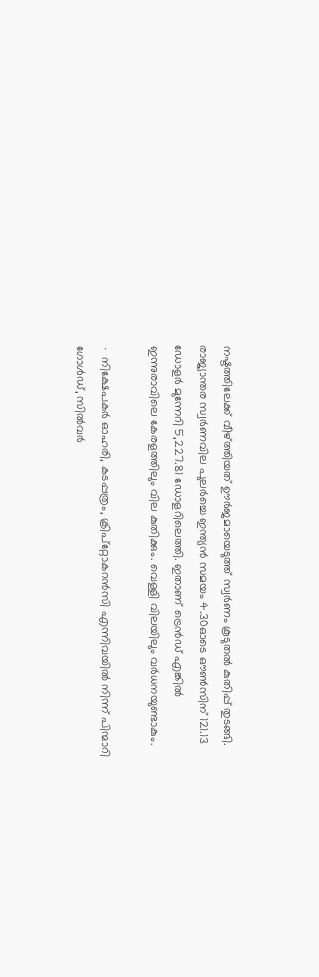നഷ്ടത്തിലേക്ക് വീഴ്ത്തിയത് ഊർജമായെടുത്ത് സ്വർണം കൂടുതൽ കുതിപ്പ് തുടങ്ങി. രാജ്യാന്തര സ്വർണവില പുലർച്ചെ ഇന്ത്യൻ സമയം 4.30ഓടെ ഔൺസിന് 121.13 ഡോളർ മുന്നേറി 5,227.81 ഡോളറിലെത്തി. ഇതാണ് ട്രെൻഡ് എങ്കിൽ ഇന്നുരാവിലെ കേരളത്തിലും വില കുതിക്കും. വെള്ളി വിലയിലും വർധനയുണ്ടാകും.

∙ നിക്ഷേപകർ ഓഹരി, കടപ്പത്രം, ക്രിപ്റ്റോകറൻസി എന്നിവയിൽ നിന്ന് പിന്മാറി ഗോൾഡ്, സിൽവർ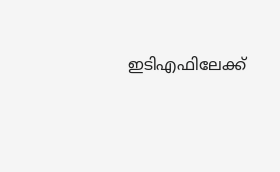ഇടിഎഫിലേക്ക്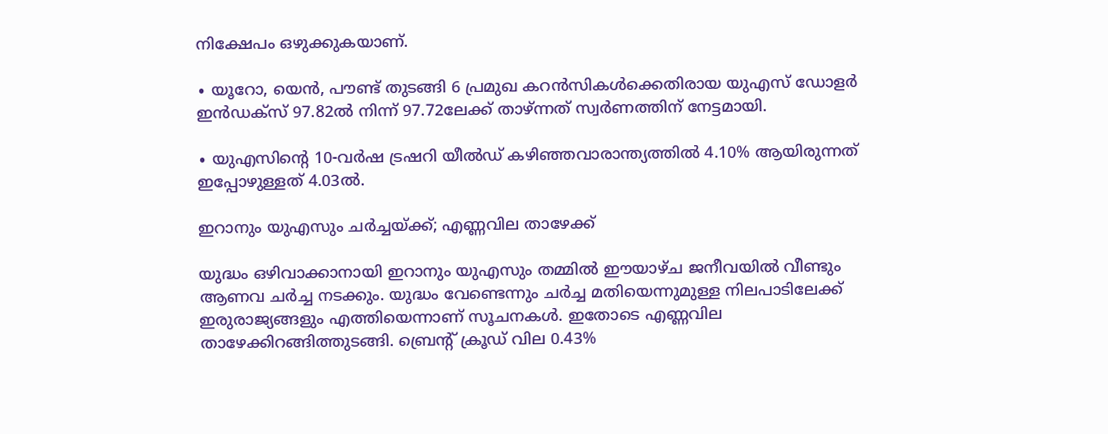നിക്ഷേപം ഒഴുക്കുകയാണ്.

∙ യൂറോ, യെൻ, പൗണ്ട് തുടങ്ങി 6 പ്രമുഖ കറൻസികൾക്കെതിരായ യുഎസ് ഡോളർ ഇൻഡക്സ് 97.82ൽ നിന്ന് 97.72ലേക്ക് താഴ്ന്നത് സ്വർണത്തിന് നേട്ടമായി.

∙ യുഎസിന്റെ 10-വർഷ ട്രഷറി യീൽഡ് കഴിഞ്ഞവാരാന്ത്യത്തിൽ 4.10% ആയിരുന്നത് ഇപ്പോഴുള്ളത് 4.03ൽ.

ഇറാനും യുഎസും ചർച്ചയ്ക്ക്; എണ്ണവില താഴേക്ക്

യുദ്ധം ഒഴിവാക്കാനായി ഇറാനും യുഎസും തമ്മിൽ ഈയാഴ്ച ജനീവയിൽ വീണ്ടും ആണവ ചർച്ച നടക്കും. യുദ്ധം വേണ്ടെന്നും ചർച്ച മതിയെന്നുമുള്ള നിലപാടിലേക്ക് ഇരുരാജ്യങ്ങളും എത്തിയെന്നാണ് സൂചനകൾ. ഇതോടെ എണ്ണവില താഴേക്കിറങ്ങിത്തുടങ്ങി. ബ്രെന്റ് ക്രൂഡ് വില 0.43%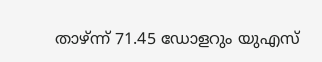താഴ്ന്ന് 71.45 ഡോളറും യുഎസ്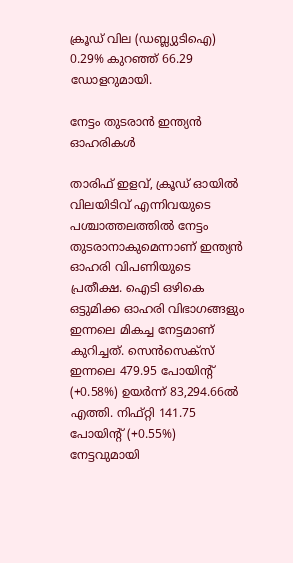ക്രൂഡ് വില (ഡബ്ല്യുടിഐ) 0.29% കുറഞ്ഞ് 66.29 ഡോളറുമായി.

നേട്ടം തുടരാൻ ഇന്ത്യൻ ഓഹരികൾ

താരിഫ് ഇളവ്, ക്രൂഡ് ഓയിൽ വിലയിടിവ് എന്നിവയുടെ പശ്ചാത്തലത്തിൽ നേട്ടം തുടരാനാകുമെന്നാണ് ഇന്ത്യൻ ഓഹരി വിപണിയുടെ പ്രതീക്ഷ. ഐടി ഒഴികെ ഒട്ടുമിക്ക ഓഹരി വിഭാഗങ്ങളും ഇന്നലെ മികച്ച നേട്ടമാണ് കുറിച്ചത്. സെൻസെക്സ് ഇന്നലെ 479.95 പോയിന്റ് (+0.58%) ഉയർന്ന് 83,294.66ൽ എത്തി. നിഫ്റ്റി 141.75 പോയിന്റ് (+0.55%) നേട്ടവുമായി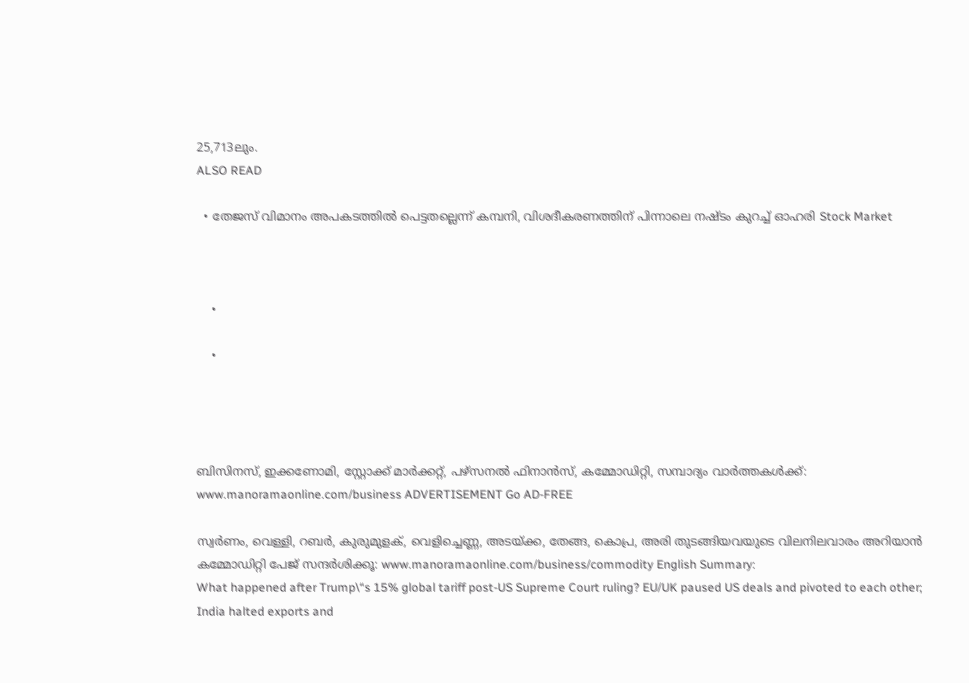25,713ലും.
ALSO READ

  • തേജസ് വിമാനം അപകടത്തിൽ പെട്ടതല്ലെന്ന് കമ്പനി, വിശദീകരണത്തിന് പിന്നാലെ നഷ്ടം കുറച്ച് ഓഹരി Stock Market



    •

    •




ബിസിനസ്, ഇക്കണോമി, സ്റ്റോക്ക് മാർക്കറ്റ്, പഴ്സനൽ ഫിനാൻസ്, കമ്മോഡിറ്റി, സമ്പാദ്യം വാർത്തകൾക്ക്: www.manoramaonline.com/business ADVERTISEMENT Go AD-FREE

സ്വർണം, വെള്ളി, റബർ, കുരുമുളക്, വെളിച്ചെണ്ണ, അടയ്ക്ക, തേങ്ങ, കൊപ്ര, അരി തുടങ്ങിയവയുടെ വിലനിലവാരം അറിയാൻ കമ്മോഡിറ്റി പേജ് സന്ദർശിക്കൂ: www.manoramaonline.com/business/commodity English Summary:
What happened after Trump\“s 15% global tariff post-US Supreme Court ruling? EU/UK paused US deals and pivoted to each other; India halted exports and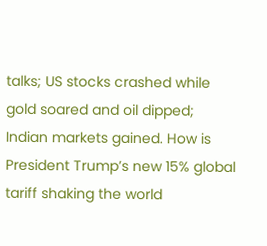talks; US stocks crashed while gold soared and oil dipped; Indian markets gained. How is President Trump’s new 15% global tariff shaking the world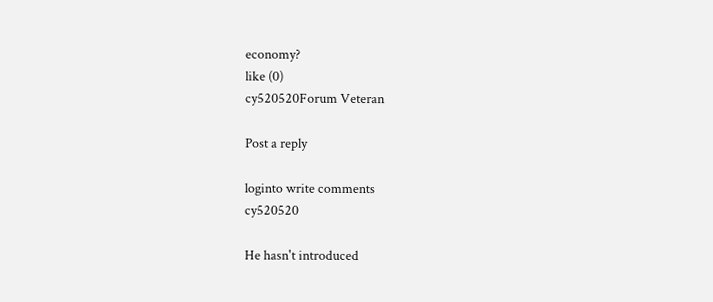economy?
like (0)
cy520520Forum Veteran

Post a reply

loginto write comments
cy520520

He hasn't introduced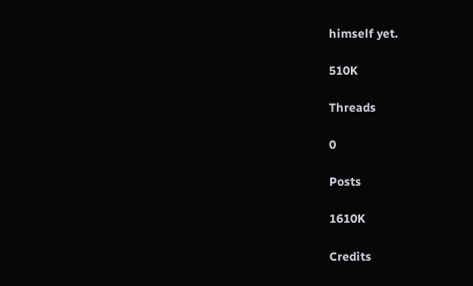himself yet.

510K

Threads

0

Posts

1610K

Credits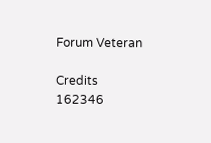Forum Veteran

Credits
162346